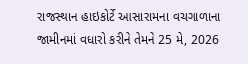રાજસ્થાન હાઇકોર્ટે આસારામના વચગાળાના જામીનમાં વધારો કરીને તેમને 25 મે, 2026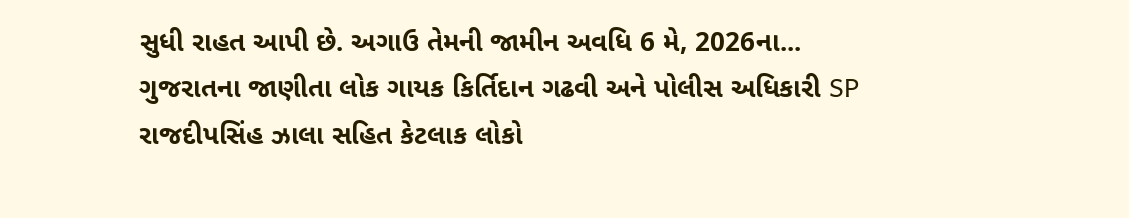સુધી રાહત આપી છે. અગાઉ તેમની જામીન અવધિ 6 મે, 2026ના...
ગુજરાતના જાણીતા લોક ગાયક કિર્તિદાન ગઢવી અને પોલીસ અધિકારી SP રાજદીપસિંહ ઝાલા સહિત કેટલાક લોકો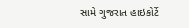સામે ગુજરાત હાઇકોર્ટે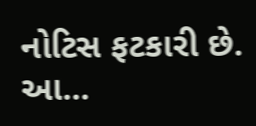નોટિસ ફટકારી છે. આ...